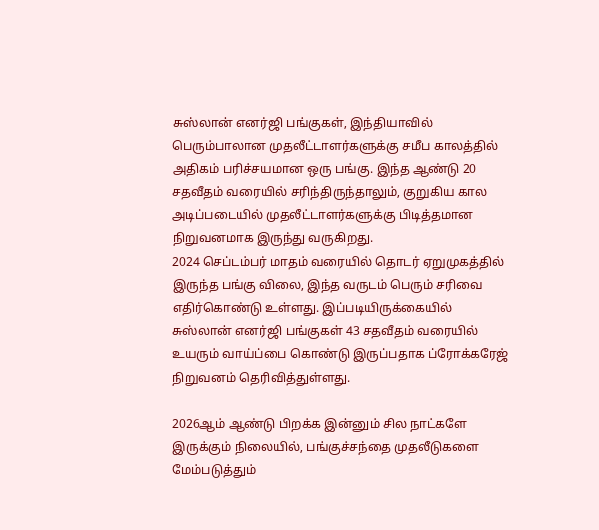சுஸ்லான் எனர்ஜி பங்குகள், இந்தியாவில் பெரும்பாலான முதலீட்டாளர்களுக்கு சமீப காலத்தில் அதிகம் பரிச்சயமான ஒரு பங்கு. இந்த ஆண்டு 20 சதவீதம் வரையில் சரிந்திருந்தாலும், குறுகிய கால அடிப்படையில் முதலீட்டாளர்களுக்கு பிடித்தமான நிறுவனமாக இருந்து வருகிறது.
2024 செப்டம்பர் மாதம் வரையில் தொடர் ஏறுமுகத்தில் இருந்த பங்கு விலை, இந்த வருடம் பெரும் சரிவை எதிர்கொண்டு உள்ளது. இப்படியிருக்கையில் சுஸ்லான் எனர்ஜி பங்குகள் 43 சதவீதம் வரையில் உயரும் வாய்ப்பை கொண்டு இருப்பதாக ப்ரோக்கரேஜ் நிறுவனம் தெரிவித்துள்ளது.

2026ஆம் ஆண்டு பிறக்க இன்னும் சில நாட்களே இருக்கும் நிலையில், பங்குச்சந்தை முதலீடுகளை மேம்படுத்தும்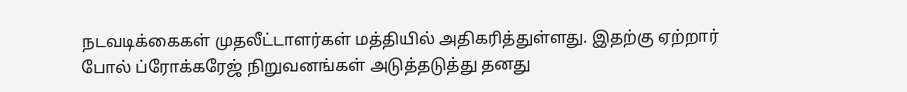நடவடிக்கைகள் முதலீட்டாளர்கள் மத்தியில் அதிகரித்துள்ளது. இதற்கு ஏற்றார் போல் ப்ரோக்கரேஜ் நிறுவனங்கள் அடுத்தடுத்து தனது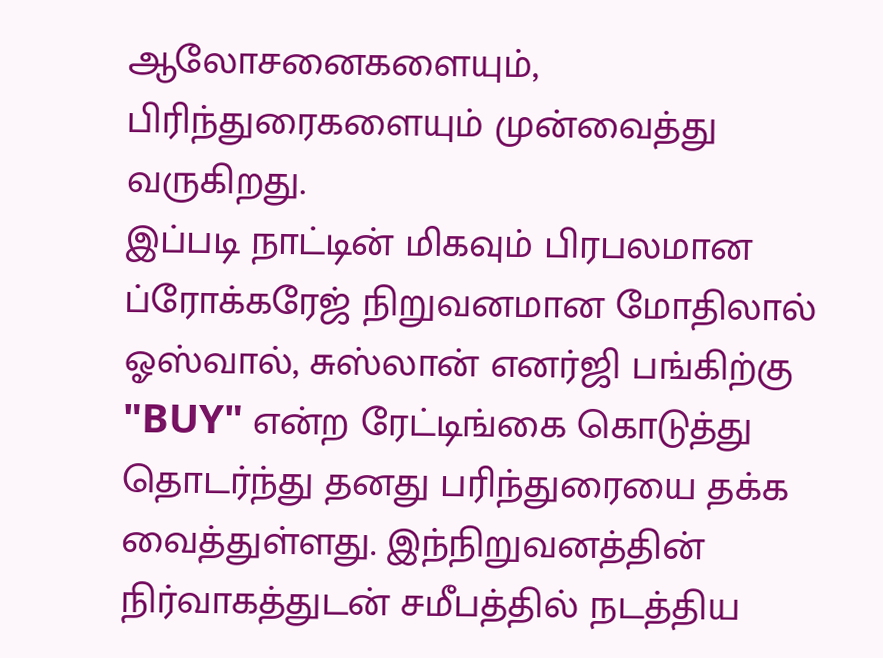ஆலோசனைகளையும், பிரிந்துரைகளையும் முன்வைத்து வருகிறது.
இப்படி நாட்டின் மிகவும் பிரபலமான ப்ரோக்கரேஜ் நிறுவனமான மோதிலால் ஓஸ்வால், சுஸ்லான் எனர்ஜி பங்கிற்கு "BUY" என்ற ரேட்டிங்கை கொடுத்து தொடர்ந்து தனது பரிந்துரையை தக்க வைத்துள்ளது. இந்நிறுவனத்தின் நிர்வாகத்துடன் சமீபத்தில் நடத்திய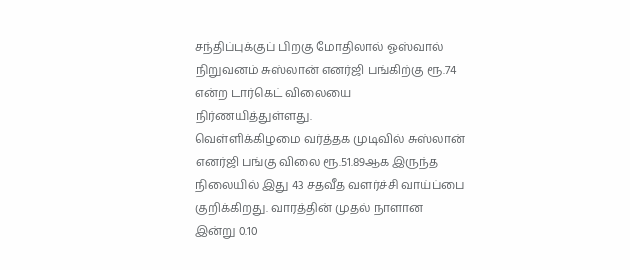சந்திப்புக்குப் பிறகு மோதிலால் ஓஸ்வால் நிறுவனம் சுஸ்லான் எனர்ஜி பங்கிற்கு ரூ.74 என்ற டார்கெட் விலையை நிர்ணயித்துள்ளது.
வெள்ளிக்கிழமை வர்த்தக முடிவில் சுஸ்லான் எனர்ஜி பங்கு விலை ரூ.51.89ஆக இருந்த நிலையில் இது 43 சதவீத வளர்ச்சி வாய்ப்பை குறிக்கிறது. வாரத்தின் முதல் நாளான இன்று 0.10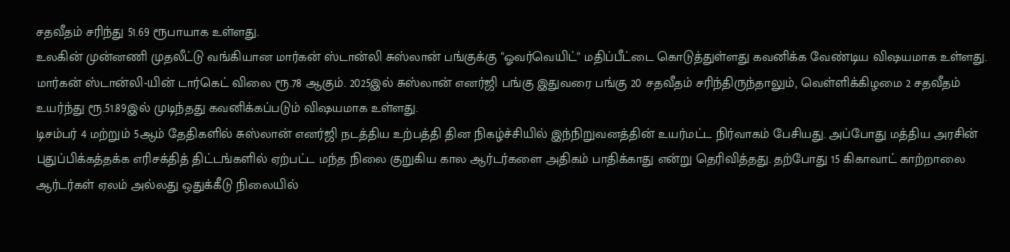சதவீதம் சரிந்து 51.69 ரூபாயாக உள்ளது.
உலகின் முன்னணி முதலீட்டு வங்கியான மார்கன் ஸ்டான்லி சுஸ்லான் பங்குக்கு "ஓவர்வெயிட்" மதிப்பீட்டை கொடுத்துள்ளது கவனிக்க வேண்டிய விஷயமாக உள்ளது. மார்கன் ஸ்டான்லி-யின் டார்கெட் விலை ரூ.78 ஆகும். 2025இல் சுஸ்லான் எனர்ஜி பங்கு இதுவரை பங்கு 20 சதவீதம் சரிந்திருந்தாலும், வெள்ளிக்கிழமை 2 சதவீதம் உயர்ந்து ரூ.51.89இல் முடிந்தது கவனிக்கப்படும் விஷயமாக உள்ளது.
டிசம்பர் 4 மற்றும் 5ஆம் தேதிகளில் சுஸ்லான் எனர்ஜி நடத்திய உற்பத்தி தின நிகழ்ச்சியில் இந்நிறுவனத்தின் உயர்மட்ட நிர்வாகம் பேசியது. அப்போது மத்திய அரசின் புதுப்பிக்கத்தக்க எரிசக்தித் திட்டங்களில் ஏற்பட்ட மந்த நிலை குறுகிய கால ஆர்டர்களை அதிகம் பாதிக்காது என்று தெரிவித்தது. தற்போது 15 கிகாவாட் காற்றாலை ஆர்டர்கள் ஏலம் அல்லது ஒதுக்கீடு நிலையில்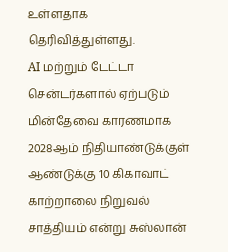உள்ளதாக தெரிவித்துள்ளது.
AI மற்றும் டேட்டா சென்டர்களால் ஏற்படும் மின்தேவை காரணமாக 2028ஆம் நிதியாண்டுக்குள் ஆண்டுக்கு 10 கிகாவாட் காற்றாலை நிறுவல் சாத்தியம் என்று சுஸ்லான்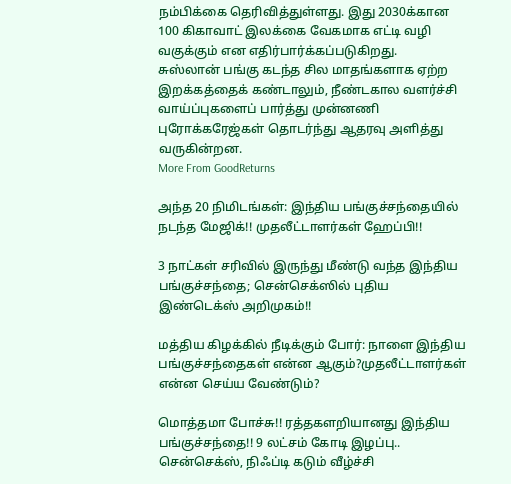நம்பிக்கை தெரிவித்துள்ளது. இது 2030க்கான 100 கிகாவாட் இலக்கை வேகமாக எட்டி வழி வகுக்கும் என எதிர்பார்க்கப்படுகிறது.
சுஸ்லான் பங்கு கடந்த சில மாதங்களாக ஏற்ற இறக்கத்தைக் கண்டாலும், நீண்டகால வளர்ச்சி வாய்ப்புகளைப் பார்த்து முன்னணி புரோக்கரேஜ்கள் தொடர்ந்து ஆதரவு அளித்து வருகின்றன.
More From GoodReturns

அந்த 20 நிமிடங்கள்: இந்திய பங்குச்சந்தையில் நடந்த மேஜிக்!! முதலீட்டாளர்கள் ஹேப்பி!!

3 நாட்கள் சரிவில் இருந்து மீண்டு வந்த இந்திய பங்குச்சந்தை; சென்செக்ஸில் புதிய இண்டெக்ஸ் அறிமுகம்!!

மத்திய கிழக்கில் நீடிக்கும் போர்: நாளை இந்திய பங்குச்சந்தைகள் என்ன ஆகும்?முதலீட்டாளர்கள் என்ன செய்ய வேண்டும்?

மொத்தமா போச்சு!! ரத்தகளறியானது இந்திய பங்குச்சந்தை!! 9 லட்சம் கோடி இழப்பு.. சென்செக்ஸ், நிஃப்டி கடும் வீழ்ச்சி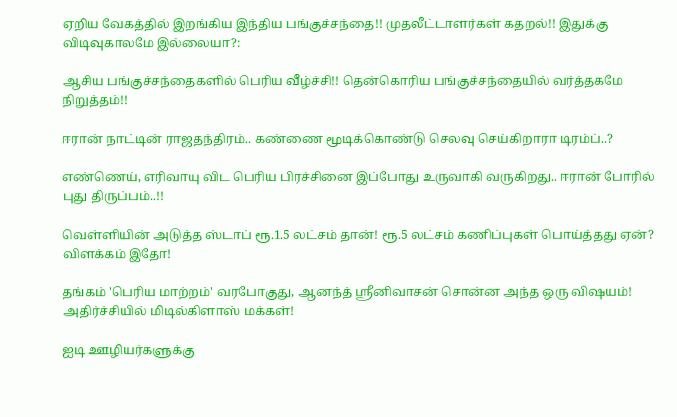ஏறிய வேகத்தில் இறங்கிய இந்திய பங்குச்சந்தை!! முதலீட்டாளர்கள் கதறல்!! இதுக்கு விடிவுகாலமே இல்லையா?:

ஆசிய பங்குச்சந்தைகளில் பெரிய வீழ்ச்சி!! தென்கொரிய பங்குச்சந்தையில் வர்த்தகமே நிறுத்தம்!!

ஈரான் நாட்டின் ராஜதந்திரம்.. கண்ணை மூடிக்கொண்டு செலவு செய்கிறாரா டிரம்ப்..?

எண்ணெய், எரிவாயு விட பெரிய பிரச்சினை இப்போது உருவாகி வருகிறது.. ஈரான் போரில் புது திருப்பம்..!!

வெள்ளியின் அடுத்த ஸ்டாப் ரூ.1.5 லட்சம் தான்! ரூ.5 லட்சம் கணிப்புகள் பொய்த்தது ஏன்? விளக்கம் இதோ!

தங்கம் 'பெரிய மாற்றம்' வரபோகுது, ஆனந்த் ஸ்ரீனிவாசன் சொன்ன அந்த ஒரு விஷயம்! அதிர்ச்சியில் மிடில்கிளாஸ் மக்கள்!

ஐடி ஊழியர்களுக்கு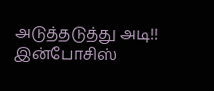அடுத்தடுத்து அடி!! இன்போசிஸ்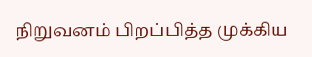நிறுவனம் பிறப்பித்த முக்கிய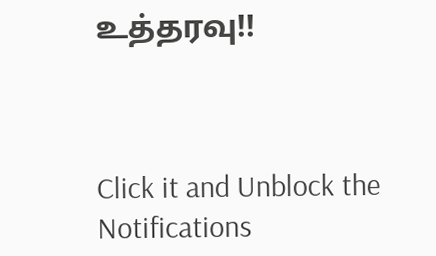உத்தரவு!!



Click it and Unblock the Notifications